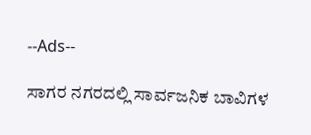--Ads--

ಸಾಗರ ನಗರದಲ್ಲಿ ಸಾರ್ವಜನಿಕ ಬಾವಿಗಳ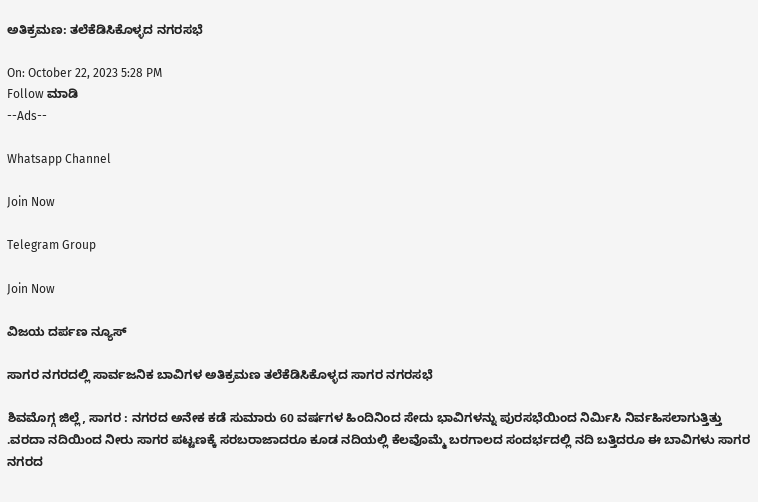ಅತಿಕ್ರಮಣ: ತಲೆಕೆಡಿಸಿಕೊಳ್ಳದ ನಗರಸಭೆ

On: October 22, 2023 5:28 PM
Follow ಮಾಡಿ
--Ads--

Whatsapp Channel

Join Now

Telegram Group

Join Now

ವಿಜಯ ದರ್ಪಣ ನ್ಯೂಸ್

ಸಾಗರ ನಗರದಲ್ಲಿ ಸಾರ್ವಜನಿಕ ಬಾವಿಗಳ ಅತಿಕ್ರಮಣ ತಲೆಕೆಡಿಸಿಕೊಳ್ಳದ ಸಾಗರ ನಗರಸಭೆ

ಶಿವಮೊಗ್ಗ ಜಿಲ್ಲೆ, ಸಾಗರ : ನಗರದ ಅನೇಕ ಕಡೆ ಸುಮಾರು 60 ವರ್ಷಗಳ ಹಿಂದಿನಿಂದ ಸೇದು ಭಾವಿಗಳನ್ನು ಪುರಸಭೆಯಿಂದ ನಿರ್ಮಿಸಿ ನಿರ್ವಹಿಸಲಾಗುತ್ತಿತ್ತು .ವರದಾ ನದಿಯಿಂದ ನೀರು ಸಾಗರ ಪಟ್ಟಣಕ್ಕೆ ಸರಬರಾಜಾದರೂ ಕೂಡ ನದಿಯಲ್ಲಿ ಕೆಲವೊಮ್ಮೆ ಬರಗಾಲದ ಸಂದರ್ಭದಲ್ಲಿ ನದಿ ಬತ್ತಿದರೂ ಈ ಬಾವಿಗಳು ಸಾಗರ ನಗರದ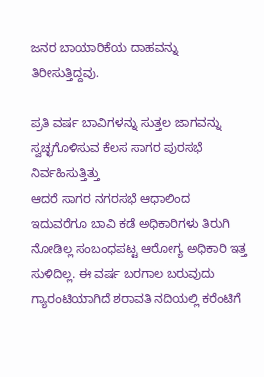ಜನರ ಬಾಯಾರಿಕೆಯ ದಾಹವನ್ನು ತಿರೀಸುತ್ತಿದ್ದವು.

ಪ್ರತಿ ವರ್ಷ ಬಾವಿಗಳನ್ನು ಸುತ್ತಲ ಜಾಗವನ್ನು ಸ್ವಚ್ಛಗೊಳಿಸುವ ಕೆಲಸ ಸಾಗರ ಪುರಸಭೆ ನಿರ್ವಹಿಸುತ್ತಿತ್ತು
ಆದರೆ ಸಾಗರ ನಗರಸಭೆ ಆಧಾಲಿಂದ ಇದುವರೆಗೂ ಬಾವಿ ಕಡೆ ಅಧಿಕಾರಿಗಳು ತಿರುಗಿ ನೋಡಿಲ್ಲ ಸಂಬಂಧಪಟ್ಟ ಆರೋಗ್ಯ ಅಧಿಕಾರಿ ಇತ್ತ ಸುಳಿದಿಲ್ಲ. ಈ ವರ್ಷ ಬರಗಾಲ ಬರುವುದು ಗ್ಯಾರಂಟಿಯಾಗಿದೆ ಶರಾವತಿ ನದಿಯಲ್ಲಿ ಕರೆಂಟಿಗೆ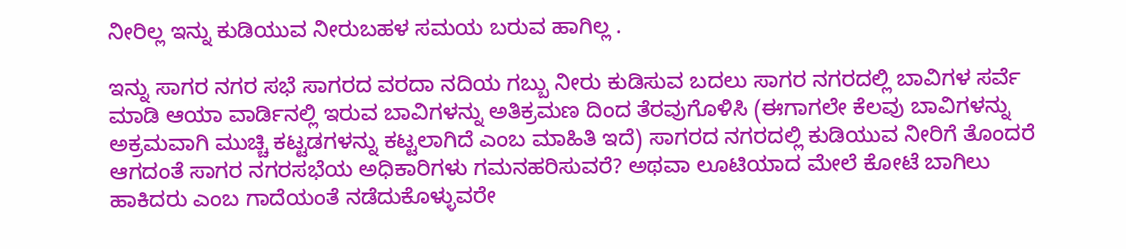ನೀರಿಲ್ಲ ಇನ್ನು ಕುಡಿಯುವ ನೀರುಬಹಳ ಸಮಯ ಬರುವ ಹಾಗಿಲ್ಲ .

ಇನ್ನು ಸಾಗರ ನಗರ ಸಭೆ ಸಾಗರದ ವರದಾ ನದಿಯ ಗಬ್ಬು ನೀರು ಕುಡಿಸುವ ಬದಲು ಸಾಗರ ನಗರದಲ್ಲಿ ಬಾವಿಗಳ ಸರ್ವೆ ಮಾಡಿ ಆಯಾ ವಾರ್ಡಿನಲ್ಲಿ ಇರುವ ಬಾವಿಗಳನ್ನು ಅತಿಕ್ರಮಣ ದಿಂದ ತೆರವುಗೊಳಿಸಿ (ಈಗಾಗಲೇ ಕೆಲವು ಬಾವಿಗಳನ್ನು ಅಕ್ರಮವಾಗಿ ಮುಚ್ಚಿ ಕಟ್ಟಡಗಳನ್ನು ಕಟ್ಟಲಾಗಿದೆ ಎಂಬ ಮಾಹಿತಿ ಇದೆ) ಸಾಗರದ ನಗರದಲ್ಲಿ ಕುಡಿಯುವ ನೀರಿಗೆ ತೊಂದರೆ ಆಗದಂತೆ ಸಾಗರ ನಗರಸಭೆಯ ಅಧಿಕಾರಿಗಳು ಗಮನಹರಿಸುವರೆ? ಅಥವಾ ಲೂಟಿಯಾದ ಮೇಲೆ ಕೋಟೆ ಬಾಗಿಲು ಹಾಕಿದರು ಎಂಬ ಗಾದೆಯಂತೆ ನಡೆದುಕೊಳ್ಳುವರೇ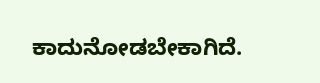ಕಾದುನೋಡಬೇಕಾಗಿದೆ.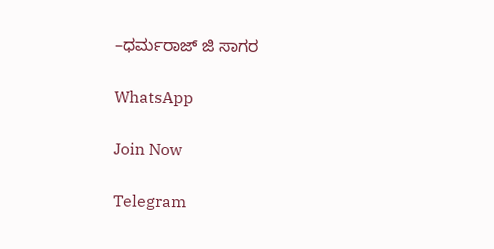–ಧರ್ಮರಾಜ್ ಜಿ ಸಾಗರ

WhatsApp

Join Now

Telegram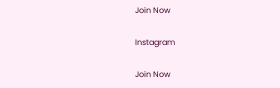Join Now

Instagram

Join Now